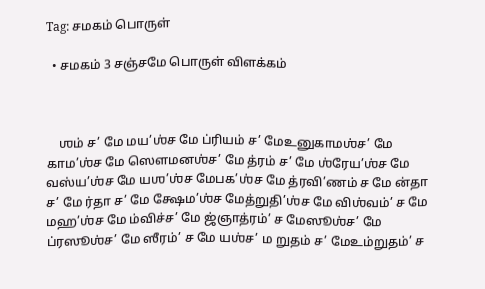Tag: சமகம் பொருள்

  • சமகம் 3 சஞ்சமே பொருள் விளக்கம்



    ஶம் ச’ மே மய’ஶ்ச மே ப்ரியம் ச’ மே‌உனுகாமஶ்ச’ மே காம’ஶ்ச மே ஸௌமனஶ்ச’ மே த்ரம் ச’ மே ஶ்ரேய’ஶ்ச மே வஸ்ய’ஶ்ச மே யஶ’ஶ்ச மேபக’ஶ்ச மே த்ரவி’ணம் ச மே ன்தா ச’ மே ர்தா ச’ மே க்ஷேம’ஶ்ச மேத்றுதி’ஶ்ச மே விஶ்வம்’ ச மே மஹ’ஶ்ச மே ம்விச்ச’ மே ஜ்ஞாத்ரம்’ ச மேஸூஶ்ச’ மே ப்ரஸூஶ்ச’ மே ஸீரம்’ ச மே யஶ்ச’ ம றுதம் ச’ மே‌உம்றுதம்’ ச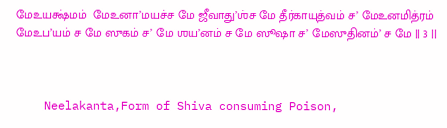மே‌உயக்ஷ்மம்  மே‌உனா’மயச்ச மே ஜீவாது’ஶ்ச மே தீர்காயுத்வம் ச’ மே‌உனமித்ரம்  மே‌உப’யம் ச மே ஸுகம் ச’ மே ஶய’னம் ச மே ஸூஷா ச’ மேஸுதினம்’ ச மே || 3 ||



    Neelakanta,Form of Shiva consuming Poison,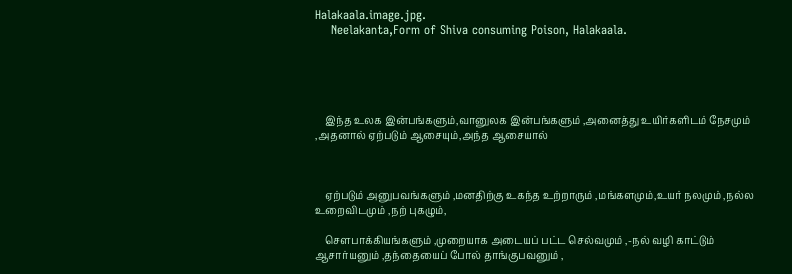Halakaala.image.jpg.
    Neelakanta,Form of Shiva consuming Poison, Halakaala.





    இந்த உலக இன்பங்களும்,வானுலக இன்பங்களும் ,அனைத்து உயிர்களிடம் நேசமும் ,அதனால் ஏற்படும் ஆசையும்,அந்த ஆசையால்



    ஏற்படும் அனுபவங்களும் ,மனதிற்கு உகந்த உற்றாரும் ,மங்களமும்,உயர் நலமும் ,நல்ல உறைவிடமும் ,நற் புகழும்,

    சௌபாக்கியங்களும் ,முறையாக அடையப் பட்ட செல்வமும் ,-நல் வழி காட்டும் ஆசார்யனும் ,தந்தையைப் போல் தாங்குபவனும் ,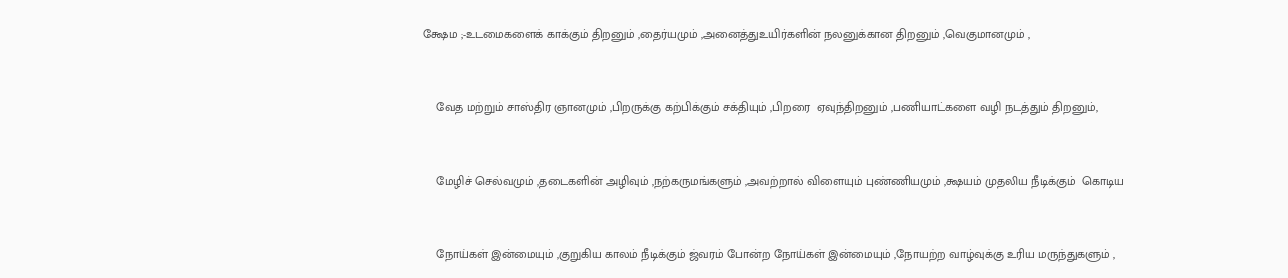க்ஷேம ;-உடமைகளைக் காக்கும் திறனும் ,தைர்யமும் ,அனைத்துஉயிர்களின் நலனுக்கான திறனும் ,வெகுமானமும் ,



    வேத மற்றும் சாஸ்திர ஞானமும் ,பிறருக்கு கற்பிக்கும் சக்தியும் ,பிறரை  ஏவுந்திறனும் ,பணியாட்களை வழி நடத்தும் திறனும்,



    மேழிச் செல்வமும் ,தடைகளின் அழிவும் ,நற்கருமங்களும் ,அவற்றால் விளையும் புண்ணியமும் ,க்ஷயம் முதலிய நீடிக்கும்  கொடிய



    நோய்கள் இன்மையும் ,குறுகிய காலம் நீடிக்கும் ஜ்வரம் போன்ற நோய்கள் இன்மையும் ,நோயற்ற வாழ்வுக்கு உரிய மருந்துகளும் ,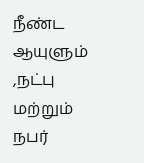நீண்ட ஆயுளும் ,நட்பு மற்றும் நபர்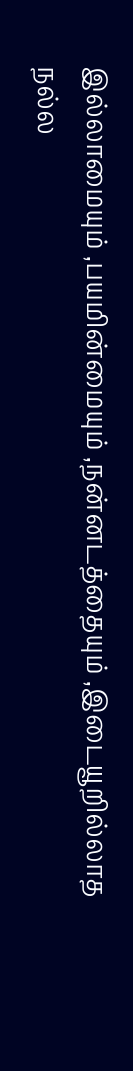இல்லாமையும் ,பயமின்மையும் ,நன்னடத்தையும் ,இடையூறில்லாத நல்ல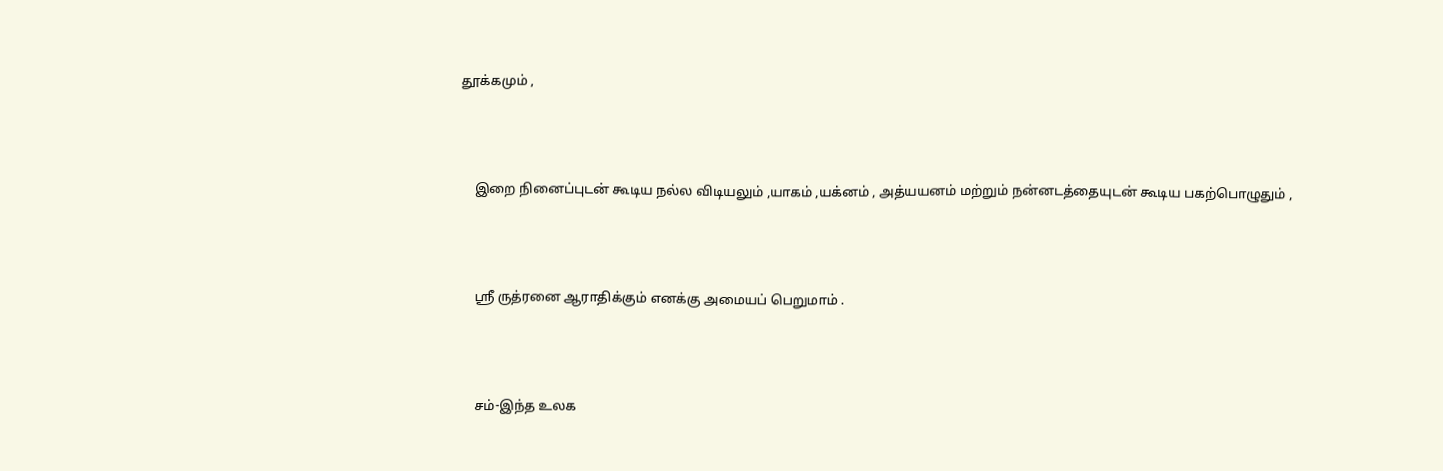தூக்கமும் ,



    இறை நினைப்புடன் கூடிய நல்ல விடியலும் ,யாகம் ,யக்னம் , அத்யயனம் மற்றும் நன்னடத்தையுடன் கூடிய பகற்பொழுதும் ,



    ஸ்ரீ ருத்ரனை ஆராதிக்கும் எனக்கு அமையப் பெறுமாம் .



    சம்-இந்த உலக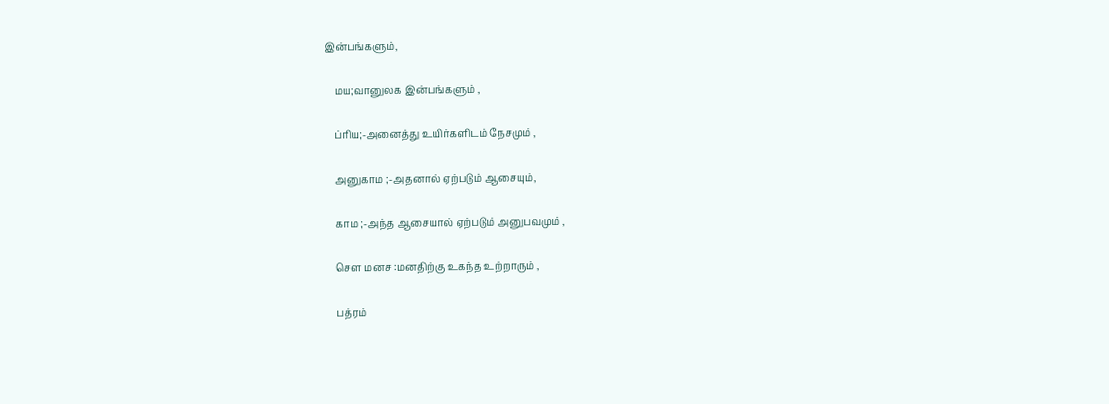இன்பங்களும்,

    மய;வானுலக இன்பங்களும் ,

    ப்ரிய;-அனைத்து உயிர்களிடம் நேசமும் ,

    அனுகாம ;-அதனால் ஏற்படும் ஆசையும்,

    காம ;-அந்த ஆசையால் ஏற்படும் அனுபவமும் ,

    சௌ மனச :மனதிற்கு உகந்த உற்றாரும் ,

    பத்ரம்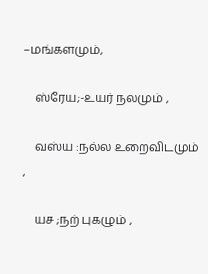–மங்களமும்,

    ஸ்ரேய;-உயர் நலமும் ,

    வஸ்ய :நல்ல உறைவிடமும் ,

    யச ;நற் புகழும் ,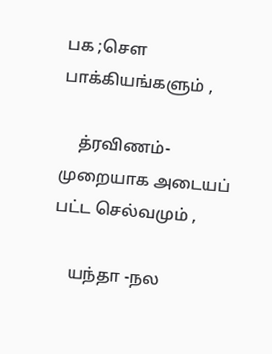பக ;சௌ பாக்கியங்களும் ,

    த்ரவிணம்-முறையாக அடையப் பட்ட செல்வமும் ,

    யந்தா -நல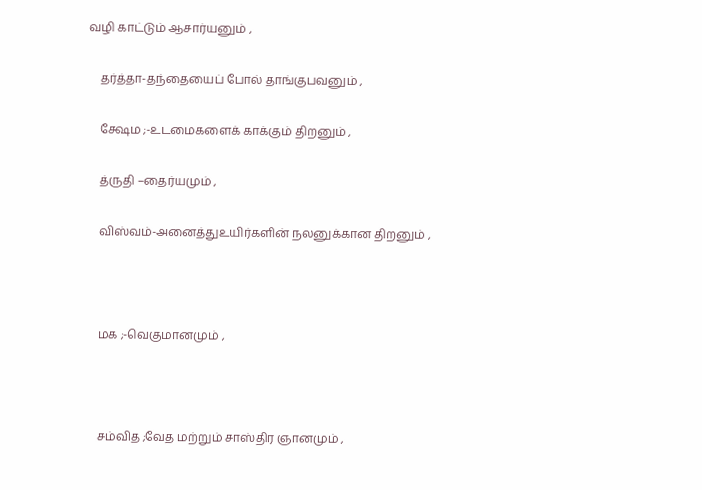வழி காட்டும் ஆசார்யனும் ,

    தர்த்தா-தந்தையைப் போல் தாங்குபவனும் ,

    க்ஷேம ;-உடமைகளைக் காக்கும் திறனும் ,

    த்ருதி –தைர்யமும் ,

    விஸ்வம்-அனைத்துஉயிர்களின் நலனுக்கான திறனும் ,



    மக ;-வெகுமானமும் ,



    சம்வித ;வேத மற்றும் சாஸ்திர ஞானமும் ,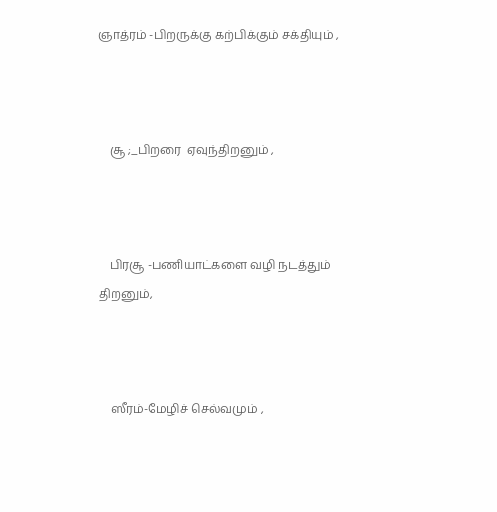ஞாத்ரம் -பிறருக்கு கற்பிக்கும் சக்தியும் ,



    சூ ;_பிறரை  ஏவுந்திறனும் ,



    பிரசூ -பணியாட்களை வழி நடத்தும் திறனும்,



    ஸீரம்-மேழிச் செல்வமும் ,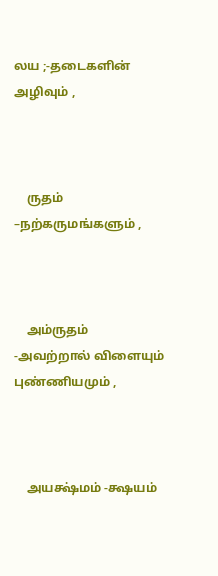லய ;-தடைகளின் அழிவும் ,



    ருதம் –நற்கருமங்களும் ,



    அம்ருதம் -அவற்றால் விளையும் புண்ணியமும் ,



    அயக்ஷ்மம் -க்ஷயம்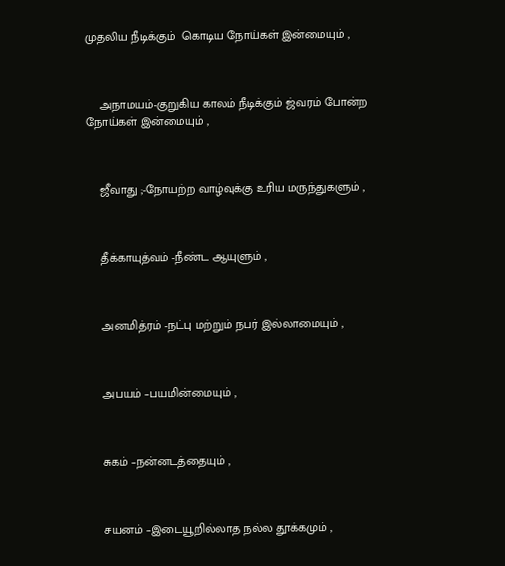முதலிய நீடிக்கும்  கொடிய நோய்கள் இன்மையும் ,



    அநாமயம்-குறுகிய காலம் நீடிக்கும் ஜ்வரம் போன்ற நோய்கள் இன்மையும் ,



    ஜீவாது ;-நோயற்ற வாழ்வுக்கு உரிய மருந்துகளும் ,



    தீக்காயுத்வம் -நீண்ட ஆயுளும் ,



    அனமித்ரம் -நட்பு மற்றும் நபர் இல்லாமையும் ,



    அபயம் –பயமின்மையும் ,



    சுகம் –நன்னடத்தையும் ,



    சயனம் –இடையூறில்லாத நல்ல தூக்கமும் ,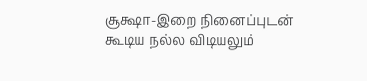சூக்ஷா-இறை நினைப்புடன் கூடிய நல்ல விடியலும்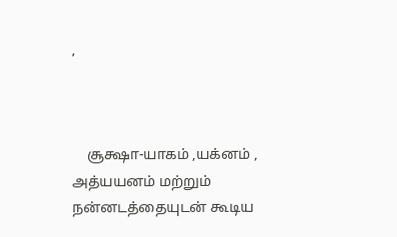,



    சூக்ஷா-யாகம் ,யக்னம் , அத்யயனம் மற்றும் நன்னடத்தையுடன் கூடிய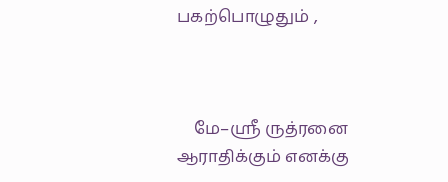பகற்பொழுதும் ,



    மே–ஸ்ரீ ருத்ரனை ஆராதிக்கும் எனக்கு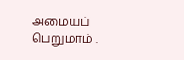அமையப் பெறுமாம் .